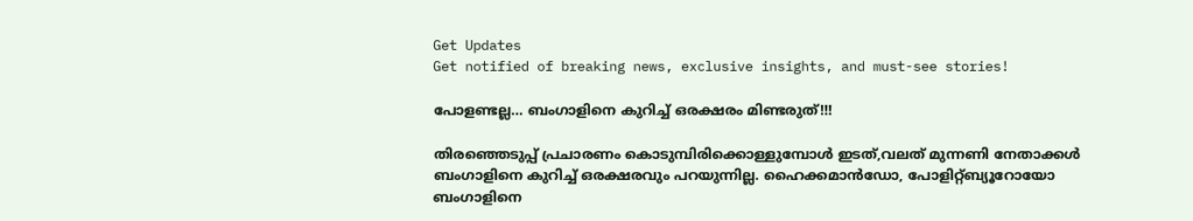Get Updates
Get notified of breaking news, exclusive insights, and must-see stories!

പോളണ്ടല്ല... ബംഗാളിനെ കുറിച്ച് ഒരക്ഷരം മിണ്ടരുത്!!!

തിരഞ്ഞെടുപ്പ് പ്രചാരണം കൊടുമ്പിരിക്കൊള്ളുമ്പോള്‍ ഇടത്,വലത് മുന്നണി നേതാക്കള്‍ ബംഗാളിനെ കുറിച്ച് ഒരക്ഷരവും പറയുന്നില്ല. ഹൈക്കമാന്‍ഡോ, പോളിറ്റ്ബ്യൂറോയോ ബംഗാളിനെ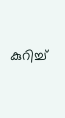കുറിച്ച്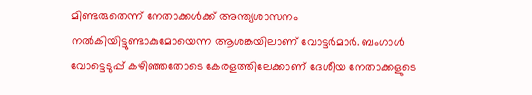മിണ്ടരുതെന്ന് നേതാക്കള്‍ക്ക് അന്ത്യശാസനം നല്‍കിയിട്ടുണ്ടാകുമോയെന്ന ആശങ്കയിലാണ് വോട്ടര്‍മാര്‍. ബംഗാള്‍ വോട്ടെടുപ്പ് കഴിഞ്ഞതോടെ കേരളത്തിലേക്കാണ് ദേശീയ നേതാക്കളുടെ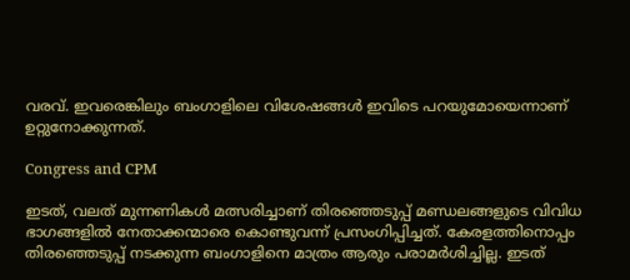വരവ്. ഇവരെങ്കിലും ബംഗാളിലെ വിശേഷങ്ങള്‍ ഇവിടെ പറയുമോയെന്നാണ് ഉറ്റുനോക്കുന്നത്.

Congress and CPM

ഇടത്, വലത് മുന്നണികള്‍ മത്സരിച്ചാണ് തിരഞ്ഞെടുപ്പ് മണ്ഡലങ്ങളുടെ വിവിധ ഭാഗങ്ങളില്‍ നേതാക്കന്മാരെ കൊണ്ടുവന്ന് പ്രസംഗിപ്പിച്ചത്. കേരളത്തിനൊപ്പം തിരഞ്ഞെടുപ്പ് നടക്കുന്ന ബംഗാളിനെ മാത്രം ആരും പരാമര്‍ശിച്ചില്ല. ഇടത്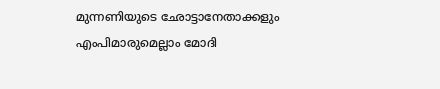മുന്നണിയുടെ ഛോട്ടാനേതാക്കളും എംപിമാരുമെല്ലാം മോദി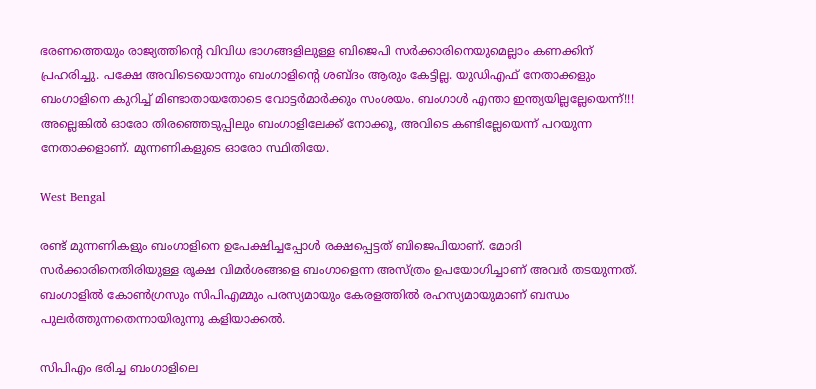ഭരണത്തെയും രാജ്യത്തിന്റെ വിവിധ ഭാഗങ്ങളിലുള്ള ബിജെപി സര്‍ക്കാരിനെയുമെല്ലാം കണക്കിന് പ്രഹരിച്ചു. പക്ഷേ അവിടെയൊന്നും ബംഗാളിന്റെ ശബ്ദം ആരും കേട്ടില്ല. യുഡിഎഫ് നേതാക്കളും ബംഗാളിനെ കുറിച്ച് മിണ്ടാതായതോടെ വോട്ടര്‍മാര്‍ക്കും സംശയം. ബംഗാള്‍ എന്താ ഇന്ത്യയില്ലല്ലേയെന്ന്!!! അല്ലെങ്കില്‍ ഓരോ തിരഞ്ഞെടുപ്പിലും ബംഗാളിലേക്ക് നോക്കൂ, അവിടെ കണ്ടില്ലേയെന്ന് പറയുന്ന നേതാക്കളാണ്. മുന്നണികളുടെ ഓരോ സ്ഥിതിയേ.

West Bengal

രണ്ട് മുന്നണികളും ബംഗാളിനെ ഉപേക്ഷിച്ചപ്പോള്‍ രക്ഷപ്പെട്ടത് ബിജെപിയാണ്. മോദി സര്‍ക്കാരിനെതിരിയുള്ള രൂക്ഷ വിമര്‍ശങ്ങളെ ബംഗാളെന്ന അസ്ത്രം ഉപയോഗിച്ചാണ് അവര്‍ തടയുന്നത്. ബംഗാളില്‍ കോണ്‍ഗ്രസും സിപിഎമ്മും പരസ്യമായും കേരളത്തില്‍ രഹസ്യമായുമാണ് ബന്ധം പുലര്‍ത്തുന്നതെന്നായിരുന്നു കളിയാക്കല്‍.

സിപിഎം ഭരിച്ച ബംഗാളിലെ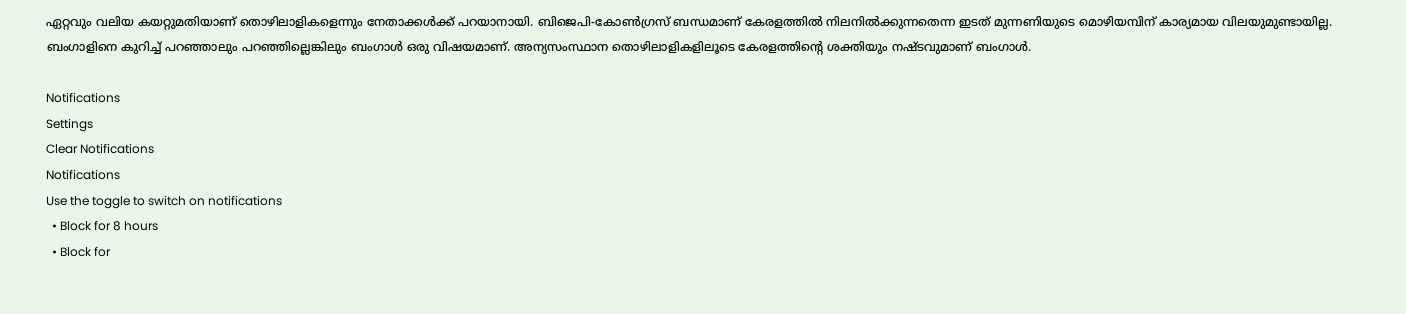ഏറ്റവും വലിയ കയറ്റുമതിയാണ് തൊഴിലാളികളെന്നും നേതാക്കള്‍ക്ക് പറയാനായി. ബിജെപി-കോണ്‍ഗ്രസ് ബന്ധമാണ് കേരളത്തില്‍ നിലനില്‍ക്കുന്നതെന്ന ഇടത് മുന്നണിയുടെ മൊഴിയമ്പിന് കാര്യമായ വിലയുമുണ്ടായില്ല. ബംഗാളിനെ കുറിച്ച് പറഞ്ഞാലും പറഞ്ഞില്ലെങ്കിലും ബംഗാള്‍ ഒരു വിഷയമാണ്. അന്യസംസ്ഥാന തൊഴിലാളികളിലൂടെ കേരളത്തിന്റെ ശക്തിയും നഷ്ടവുമാണ് ബംഗാള്‍.

Notifications
Settings
Clear Notifications
Notifications
Use the toggle to switch on notifications
  • Block for 8 hours
  • Block for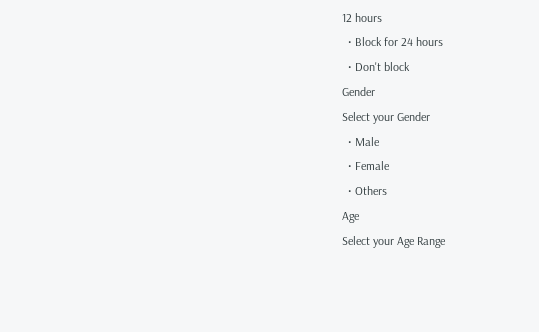12 hours
  • Block for 24 hours
  • Don't block
Gender
Select your Gender
  • Male
  • Female
  • Others
Age
Select your Age Range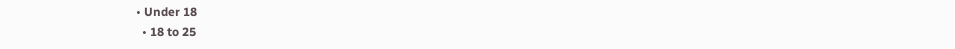• Under 18
  • 18 to 25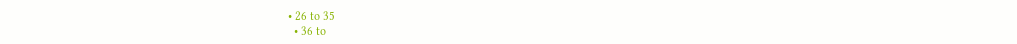• 26 to 35
  • 36 to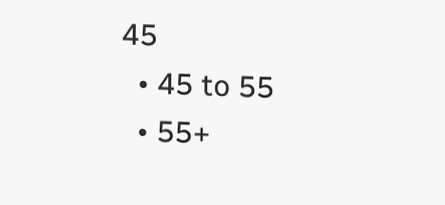45
  • 45 to 55
  • 55+